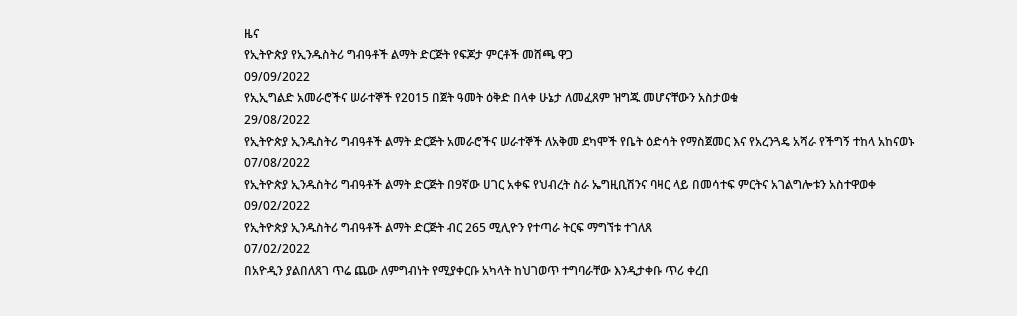ዜና
የኢትዮጵያ የኢንዱስትሪ ግብዓቶች ልማት ድርጅት የፍጆታ ምርቶች መሸጫ ዋጋ
09/09/2022
የኢኢግልድ አመራሮችና ሠራተኞች የ2015 በጀት ዓመት ዕቅድ በላቀ ሁኔታ ለመፈጸም ዝግጁ መሆናቸውን አስታወቁ
29/08/2022
የኢትዮጵያ ኢንዱስትሪ ግብዓቶች ልማት ድርጅት አመራሮችና ሠራተኞች ለአቅመ ደካሞች የቤት ዕድሳት የማስጀመር እና የአረንጓዴ አሻራ የችግኝ ተከላ አከናወኑ
07/08/2022
የኢትዮጵያ ኢንዱስትሪ ግብዓቶች ልማት ድርጅት በ9ኛው ሀገር አቀፍ የህብረት ስራ ኤግዚቢሽንና ባዛር ላይ በመሳተፍ ምርትና አገልግሎቱን አስተዋወቀ
09/02/2022
የኢትዮጵያ ኢንዱስትሪ ግብዓቶች ልማት ድርጅት ብር 265 ሚሊዮን የተጣራ ትርፍ ማግኘቱ ተገለጸ
07/02/2022
በአዮዲን ያልበለጸገ ጥሬ ጨው ለምግብነት የሚያቀርቡ አካላት ከህገወጥ ተግባራቸው እንዲታቀቡ ጥሪ ቀረበ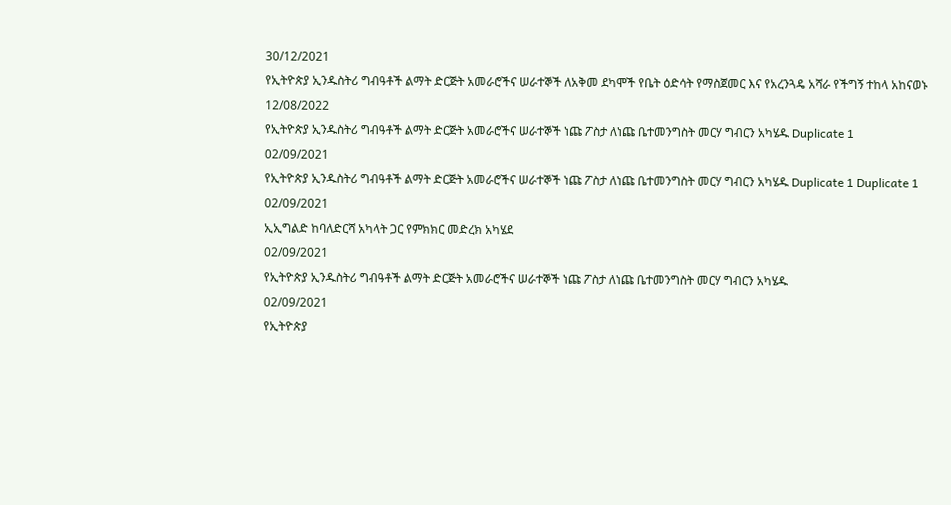30/12/2021
የኢትዮጵያ ኢንዱስትሪ ግብዓቶች ልማት ድርጅት አመራሮችና ሠራተኞች ለአቅመ ደካሞች የቤት ዕድሳት የማስጀመር እና የአረንጓዴ አሻራ የችግኝ ተከላ አከናወኑ
12/08/2022
የኢትዮጵያ ኢንዱስትሪ ግብዓቶች ልማት ድርጅት አመራሮችና ሠራተኞች ነጩ ፖስታ ለነጩ ቤተመንግስት መርሃ ግብርን አካሄዱ Duplicate 1
02/09/2021
የኢትዮጵያ ኢንዱስትሪ ግብዓቶች ልማት ድርጅት አመራሮችና ሠራተኞች ነጩ ፖስታ ለነጩ ቤተመንግስት መርሃ ግብርን አካሄዱ Duplicate 1 Duplicate 1
02/09/2021
ኢኢግልድ ከባለድርሻ አካላት ጋር የምክክር መድረክ አካሄደ
02/09/2021
የኢትዮጵያ ኢንዱስትሪ ግብዓቶች ልማት ድርጅት አመራሮችና ሠራተኞች ነጩ ፖስታ ለነጩ ቤተመንግስት መርሃ ግብርን አካሄዱ
02/09/2021
የኢትዮጵያ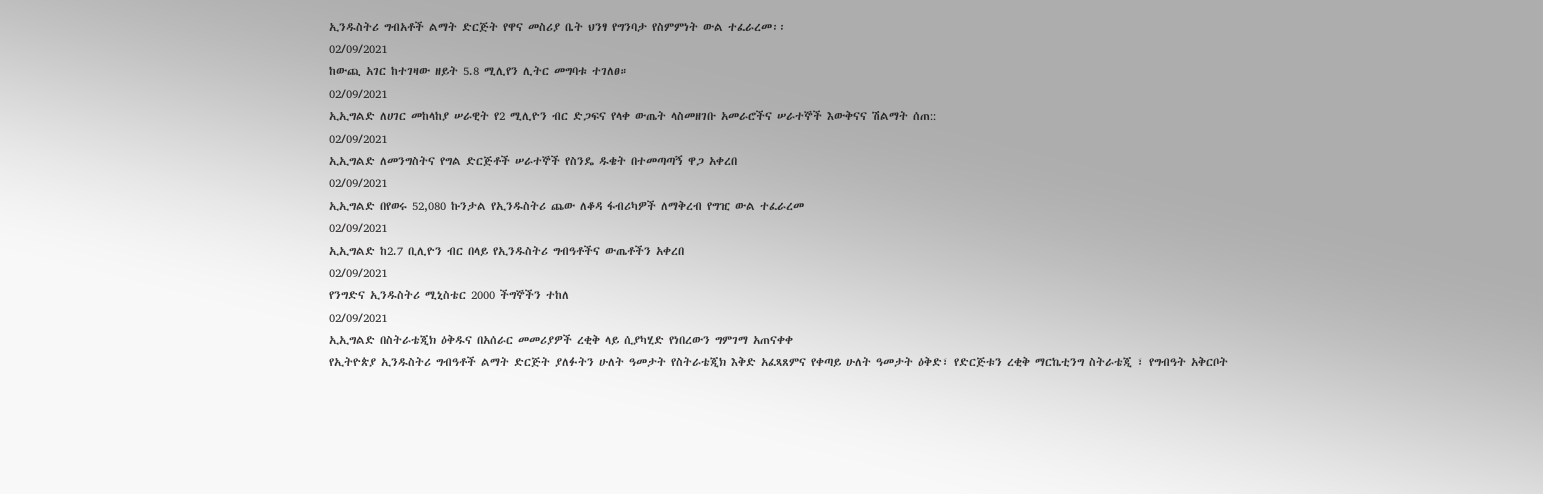ኢንዱስትሪ ግብአቶች ልማት ድርጅት የዋና መስሪያ ቤት ህንፃ የግንባታ የስምምነት ውል ተፈራረመ፡፡
02/09/2021
ከውጪ አገር ከተገዛው ዘይት 5.8 ሚሊየን ሊትር መግባቱ ተገለፀ።
02/09/2021
ኢኢግልድ ለሀገር መከላከያ ሠራዊት የ2 ሚሊዮን ብር ድጋፍና የላቀ ውጤት ላስመዘገቡ አመራሮችና ሠራተኞች እውቅናና ሽልማት ሰጠ::
02/09/2021
ኢኢግልድ ለመንግስትና የግል ድርጅቶች ሠራተኞች የስንዴ ዱቄት በተመጣጣኝ ዋጋ አቀረበ
02/09/2021
ኢኢግልድ በየወሩ 52,080 ኩንታል የኢንዱስትሪ ጨው ለቆዳ ፋብሪካዎች ለማቅረብ የግዢ ውል ተፈራረመ
02/09/2021
ኢኢግልድ ከ2.7 ቢሊዮን ብር በላይ የኢንዱስትሪ ግብዓቶችና ውጤቶችን አቀረበ
02/09/2021
የንግድና ኢንዱስትሪ ሚኒስቴር 2000 ችግኞችን ተከለ
02/09/2021
ኢኢግልድ በስትራቴጂክ ዕቅዱና በአሰራር መመሪያዎች ረቂቅ ላይ ሲያካሂድ የነበረውን ግምገማ አጠናቀቀ
የኢትዮጵያ ኢንዱስትሪ ግብዓቶች ልማት ድርጅት ያለፉትን ሁለት ዓመታት የስትራቴጂክ እቅድ አፈጻጸምና የቀጣይ ሁለት ዓመታት ዕቅድ፣ የድርጅቱን ረቂቅ ማርኬቲንግ ስትራቴጂ ፣ የግብዓት አቅርቦት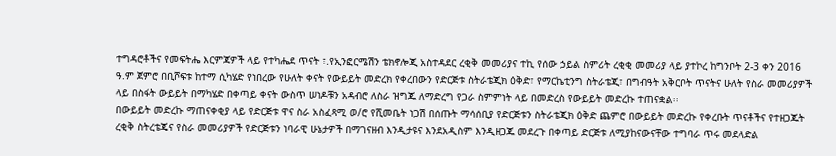ተግዳሮቶችና የመፍትሔ እርምጃዎች ላይ የተካሔደ ጥናት ፣.የኢንፎርሜሽን ቴክኖሎጂ አስተዳደር ረቂቅ መመሪያና ተኪ የሰው ኃይል ስምሪት ረቂቂ መመሪያ ላይ ያተኮረ ከግንቦት 2-3 ቀን 2016 ዓ.ም ጀምሮ በቢሾፍቱ ከተማ ሲካሄድ የነበረው የሁለት ቀናት የውይይት መድረክ የቀረበውን የድርጅቱ ስትራቴጂክ ዕቅድ፣ የማርኬቲንግ ስትራቴጂ፣ በግብዓት አቅርቦት ጥናትና ሁለት የስራ መመሪያዎች ላይ በስፋት ውይይት በማካሄድ በቀጣይ ቀናት ውስጥ ሠነዶቹን አዳብሮ ለስራ ዝግጁ ለማድረግ የጋራ ስምምነት ላይ በመድረስ የውይይት መድረኩ ተጠናቋል፡፡
በውይይት መድረኩ ማጠናቀቂያ ላይ የድርጅቱ ዋና ስራ አስፈጻሚ ወ/ሮ የሺመቤት ነጋሽ በሰጡት ማሳሰቢያ የድርጅቱን ስትራቴጂክ ዕቅድ ጨምሮ በውይይት መድረኩ የቀረቡት ጥናቶችና የተዘጋጁት ረቂቅ ስትረቴጄና የስራ መመሪያዎች የድርጅቱን ነባራዊ ሁኔታዎች በማገናዘብ እንዲታዩና እንደአዲስም እንዲዘጋጁ መደረጉ በቀጣይ ድርጅቱ ለሚያከናውናቸው ተግባራ ጥሩ መደላድል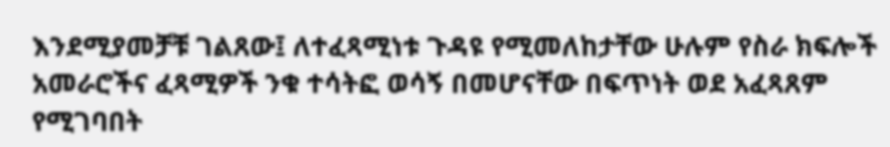እንደሚያመቻቹ ገልጸው፤ ለተፈጻሚነቱ ጉዳዩ የሚመለከታቸው ሁሉም የስራ ክፍሎች አመራሮችና ፈጻሚዎች ንቁ ተሳትፎ ወሳኝ በመሆናቸው በፍጥነት ወደ አፈጻጸም የሚገባበት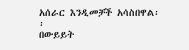አሰራር እንዲመቻች አሳስበዋል፡፡
በውይይት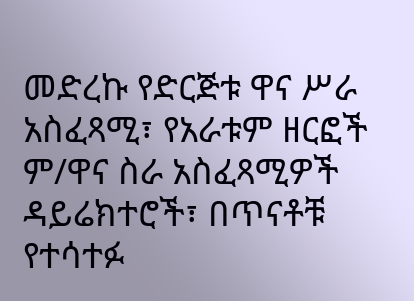መድረኩ የድርጅቱ ዋና ሥራ አስፈጻሚ፣ የአራቱም ዘርፎች ም/ዋና ስራ አስፈጻሚዎች ዳይሬክተሮች፣ በጥናቶቹ የተሳተፉ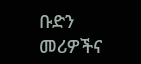ቡድን መሪዎችና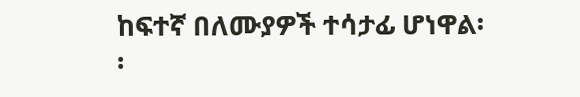ከፍተኛ በለሙያዎች ተሳታፊ ሆነዋል፡፡